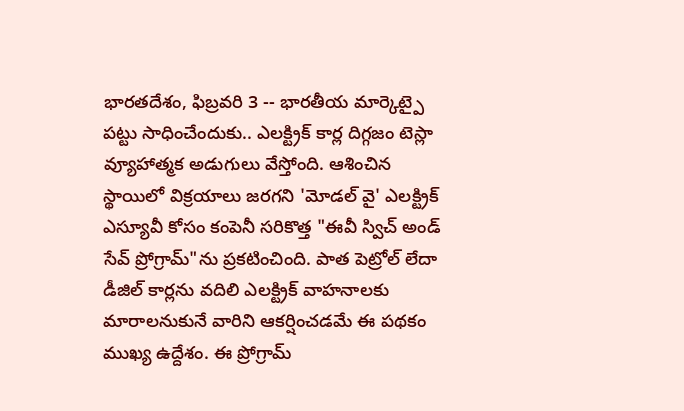భారతదేశం, ఫిబ్రవరి 3 -- భారతీయ మార్కెట్పై పట్టు సాధించేందుకు.. ఎలక్ట్రిక్ కార్ల దిగ్గజం టెస్లా వ్యూహాత్మక అడుగులు వేస్తోంది. ఆశించిన స్థాయిలో విక్రయాలు జరగని 'మోడల్ వై' ఎలక్ట్రిక్ ఎస్యూవీ కోసం కంపెనీ సరికొత్త "ఈవీ స్విచ్ అండ్ సేవ్ ప్రోగ్రామ్"ను ప్రకటించింది. పాత పెట్రోల్ లేదా డీజిల్ కార్లను వదిలి ఎలక్ట్రిక్ వాహనాలకు మారాలనుకునే వారిని ఆకర్షించడమే ఈ పథకం ముఖ్య ఉద్దేశం. ఈ ప్రోగ్రామ్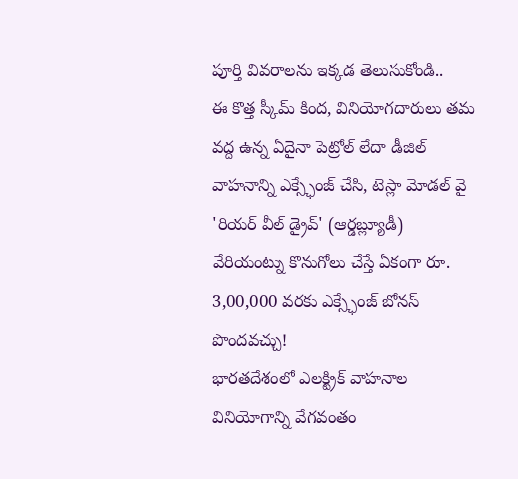పూర్తి వివరాలను ఇక్కడ తెలుసుకోండి..
ఈ కొత్త స్కీమ్ కింద, వినియోగదారులు తమ వద్ద ఉన్న ఏదైనా పెట్రోల్ లేదా డీజిల్ వాహనాన్ని ఎక్స్ఛేంజ్ చేసి, టెస్లా మోడల్ వై 'రియర్ వీల్ డ్రైవ్' (ఆర్డబ్ల్యూడీ) వేరియంట్ను కొనుగోలు చేస్తే ఏకంగా రూ. 3,00,000 వరకు ఎక్స్ఛేంజ్ బోనస్ పొందవచ్చు!
భారతదేశంలో ఎలక్ట్రిక్ వాహనాల వినియోగాన్ని వేగవంతం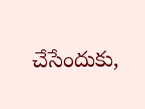చేసేందుకు,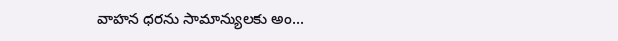వాహన ధరను సామాన్యులకు అం...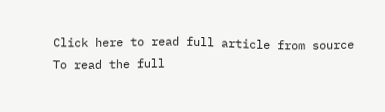Click here to read full article from source
To read the full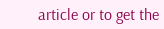article or to get the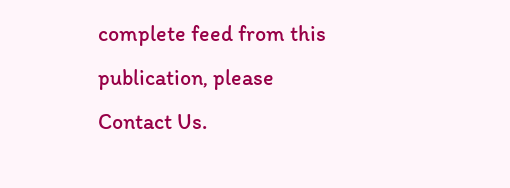complete feed from this publication, please
Contact Us.